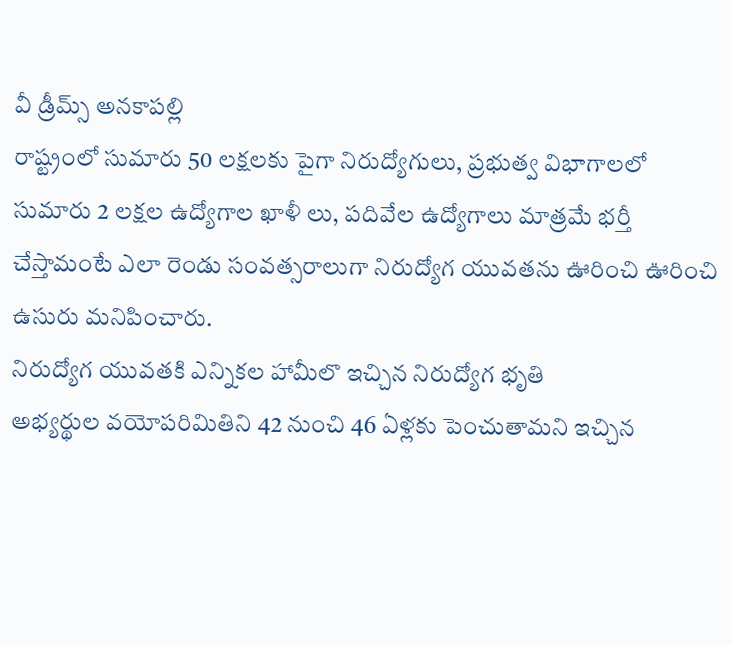వీ డ్రీమ్స్ అనకాపల్లి
రాష్ట్రంలో సుమారు 50 లక్షలకు పైగా నిరుద్యోగులు, ప్రభుత్వ విభాగాలలో సుమారు 2 లక్షల ఉద్యోగాల ఖాళీ లు, పదివేల ఉద్యోగాలు మాత్రమే భర్తీ
చేస్తామంటే ఎలా రెండు సంవత్సరాలుగా నిరుద్యోగ యువతను ఊరించి ఊరించి ఉసురు మనిపించారు.
నిరుద్యోగ యువతకి ఎన్నికల హామీలొ ఇచ్చిన నిరుద్యోగ భృతి
అభ్యర్థుల వయోపరిమితిని 42 నుంచి 46 ఏళ్లకు పెంచుతామని ఇచ్చిన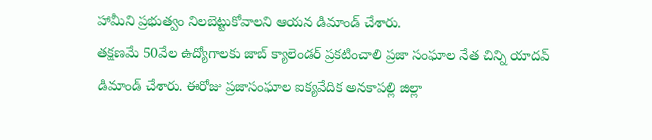హామీని ప్రభుత్వం నిలబెట్టుకోవాలని ఆయన డిమాండ్ చేశారు.
తక్షణమే 50వేల ఉద్యోగాలకు జాబ్ క్యాలెండర్ ప్రకటించాలి ప్రజా సంఘాల నేత చిన్ని యాదవ్ డిమాండ్ చేశారు. ఈరోజు ప్రజాసంఘాల ఐక్యవేదిక అనకాపల్లి జిల్లా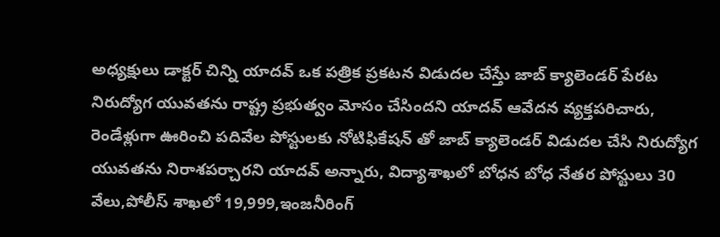అధ్యక్షులు డాక్టర్ చిన్ని యాదవ్ ఒక పత్రిక ప్రకటన విడుదల చేస్తేు జాబ్ క్యాలెండర్ పేరట నిరుద్యోగ యువతను రాష్ట్ర ప్రభుత్వం మోసం చేసిందని యాదవ్ ఆవేదన వ్యక్తపరిచారు, రెండేళ్లుగా ఊరించి పదివేల పోస్టులకు నోటిఫికేషన్ తో జాబ్ క్యాలెండర్ విడుదల చేసి నిరుద్యోగ యువతను నిరాశపర్చారని యాదవ్ అన్నారు, విద్యాశాఖలో బోధన బోధ నేతర పోస్టులు 30 వేలు,పోలీస్ శాఖలో 19,999,ఇంజనీరింగ్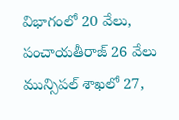విభాగంలో 20 వేలు, పంచాయతీరాజ్ 26 వేలు మున్సిపల్ శాఖలో 27,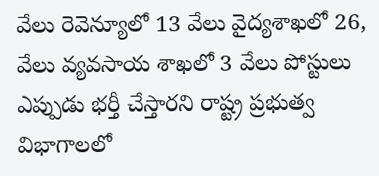వేలు రెవెన్యూలో 13 వేలు వైద్యశాఖలో 26, వేలు వ్యవసాయ శాఖలో 3 వేలు పోస్టులు ఎప్పుడు భర్తీ చేస్తారని రాష్ట్ర ప్రభుత్వ విభాగాలలో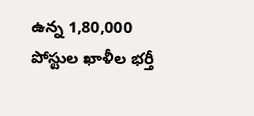ఉన్న 1,80,000 పోస్టుల ఖాళీల భర్తీ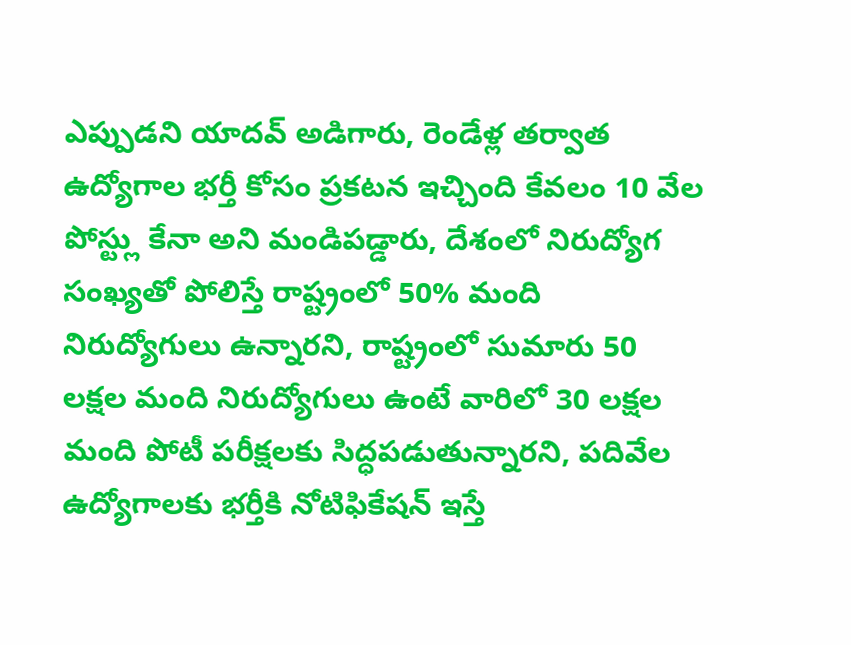ఎప్పుడని యాదవ్ అడిగారు, రెండేళ్ల తర్వాత ఉద్యోగాల భర్తీ కోసం ప్రకటన ఇచ్చింది కేవలం 10 వేల పోస్ట్లు కేనా అని మండిపడ్డారు, దేశంలో నిరుద్యోగ సంఖ్యతో పోలిస్తే రాష్ట్రంలో 50% మంది నిరుద్యోగులు ఉన్నారని, రాష్ట్రంలో సుమారు 50 లక్షల మంది నిరుద్యోగులు ఉంటే వారిలో 30 లక్షల మంది పోటీ పరీక్షలకు సిద్ధపడుతున్నారని, పదివేల ఉద్యోగాలకు భర్తీకి నోటిఫికేషన్ ఇస్తే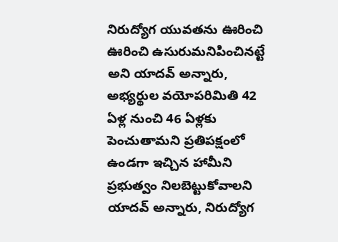నిరుద్యోగ యువతను ఊరించి ఊరించి ఉసురుమనిపించినట్టే అని యాదవ్ అన్నారు, అభ్యర్థుల వయోపరిమితి 42 ఏళ్ల నుంచి 46 ఏళ్లకు పెంచుతామని ప్రతిపక్షంలో ఉండగా ఇచ్చిన హామీని ప్రభుత్వం నిలబెట్టుకోవాలని యాదవ్ అన్నారు, నిరుద్యోగ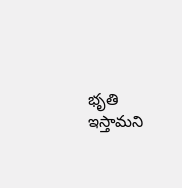భృతి ఇస్తామని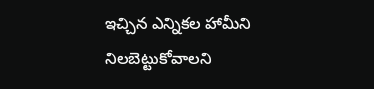ఇచ్చిన ఎన్నికల హామీని నిలబెట్టుకోవాలని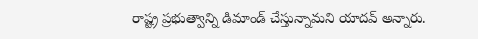రాష్ట్ర ప్రభుత్వాన్ని డిమాండ్ చేస్తున్నామని యాదవ్ అన్నారు.